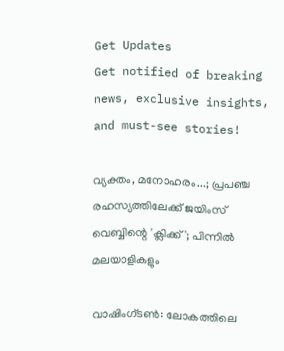Get Updates
Get notified of breaking news, exclusive insights, and must-see stories!

വ്യക്തം, മനോഹരം...; പ്രപഞ്ച രഹസ്യത്തിലേക്ക് ജയിംസ് വെബ്ബിന്റെ 'ക്ലിക്ക്'; പിന്നില്‍ മലയാളികളും

വാഷിംഗ്ടണ്‍: ലോകത്തിലെ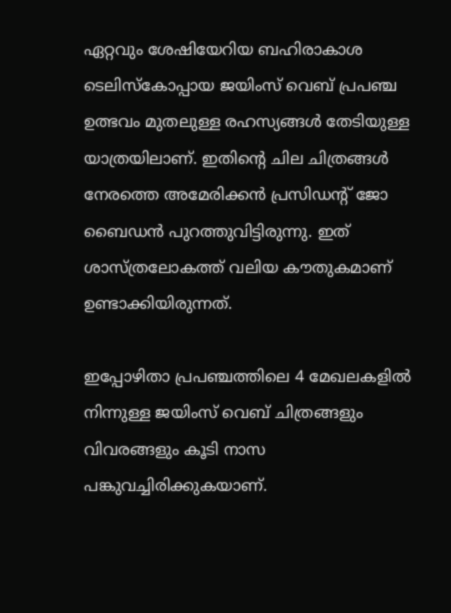ഏറ്റവും ശേഷിയേറിയ ബഹിരാകാശ ടെലിസ്‌കോപ്പായ ജയിംസ് വെബ് പ്രപഞ്ച ഉത്ഭവം മുതലുള്ള രഹസ്യങ്ങള്‍ തേടിയുള്ള യാത്രയിലാണ്. ഇതിന്റെ ചില ചിത്രങ്ങള്‍ നേരത്തെ അമേരിക്കന്‍ പ്രസിഡന്റ് ജോ ബൈഡന്‍ പുറത്തുവിട്ടിരുന്നു. ഇത് ശാസ്ത്രലോകത്ത് വലിയ കൗതുകമാണ് ഉണ്ടാക്കിയിരുന്നത്.

ഇപ്പോഴിതാ പ്രപഞ്ചത്തിലെ 4 മേഖലകളില്‍ നിന്നുള്ള ജയിംസ് വെബ് ചിത്രങ്ങളും വിവരങ്ങളും കൂടി നാസ പങ്കുവച്ചിരിക്കുകയാണ്.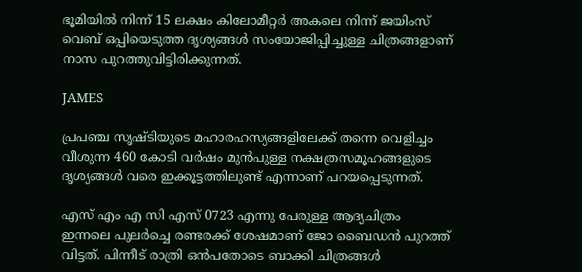ഭൂമിയില്‍ നിന്ന് 15 ലക്ഷം കിലോമീറ്റര്‍ അകലെ നിന്ന് ജയിംസ് വെബ് ഒപ്പിയെടുത്ത ദൃശ്യങ്ങള്‍ സംയോജിപ്പിച്ചുള്ള ചിത്രങ്ങളാണ് നാസ പുറത്തുവിട്ടിരിക്കുന്നത്.

JAMES

പ്രപഞ്ച സൃഷ്ടിയുടെ മഹാരഹസ്യങ്ങളിലേക്ക് തന്നെ വെളിച്ചം വീശുന്ന 460 കോടി വര്‍ഷം മുന്‍പുള്ള നക്ഷത്രസമൂഹങ്ങളുടെ ദൃശ്യങ്ങള്‍ വരെ ഇക്കൂട്ടത്തിലുണ്ട് എന്നാണ് പറയപ്പെടുന്നത്.

എസ് എം എ സി എസ് 0723 എന്നു പേരുള്ള ആദ്യചിത്രം ഇന്നലെ പുലര്‍ച്ചെ രണ്ടരക്ക് ശേഷമാണ് ജോ ബൈഡന്‍ പുറത്ത് വിട്ടത്. പിന്നീട് രാത്രി ഒന്‍പതോടെ ബാക്കി ചിത്രങ്ങള്‍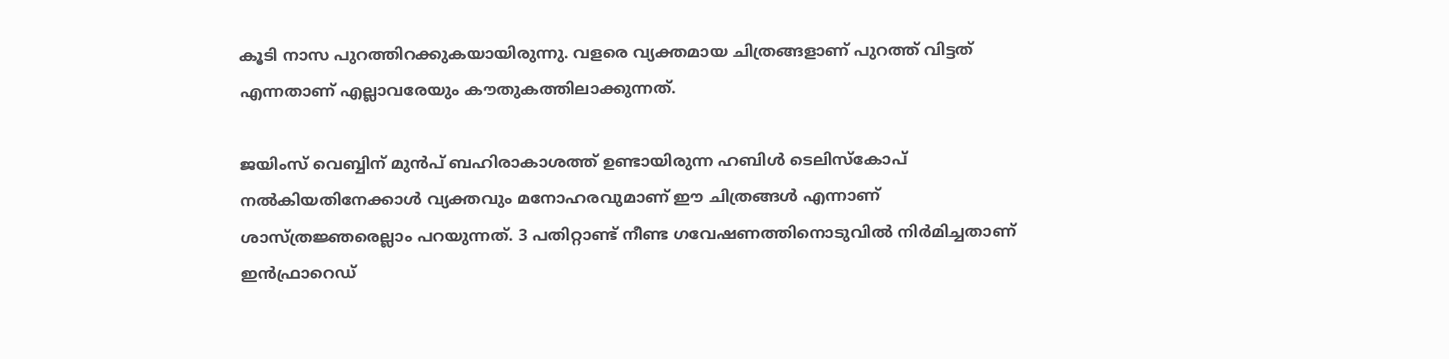കൂടി നാസ പുറത്തിറക്കുകയായിരുന്നു. വളരെ വ്യക്തമായ ചിത്രങ്ങളാണ് പുറത്ത് വിട്ടത് എന്നതാണ് എല്ലാവരേയും കൗതുകത്തിലാക്കുന്നത്.

ജയിംസ് വെബ്ബിന് മുന്‍പ് ബഹിരാകാശത്ത് ഉണ്ടായിരുന്ന ഹബിള്‍ ടെലിസ്‌കോപ് നല്‍കിയതിനേക്കാള്‍ വ്യക്തവും മനോഹരവുമാണ് ഈ ചിത്രങ്ങള്‍ എന്നാണ് ശാസ്ത്രജ്ഞരെല്ലാം പറയുന്നത്. 3 പതിറ്റാണ്ട് നീണ്ട ഗവേഷണത്തിനൊടുവില്‍ നിര്‍മിച്ചതാണ് ഇന്‍ഫ്രാറെഡ്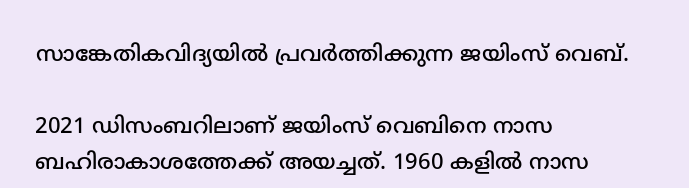സാങ്കേതികവിദ്യയില്‍ പ്രവര്‍ത്തിക്കുന്ന ജയിംസ് വെബ്.

2021 ഡിസംബറിലാണ് ജയിംസ് വെബിനെ നാസ ബഹിരാകാശത്തേക്ക് അയച്ചത്. 1960 കളില്‍ നാസ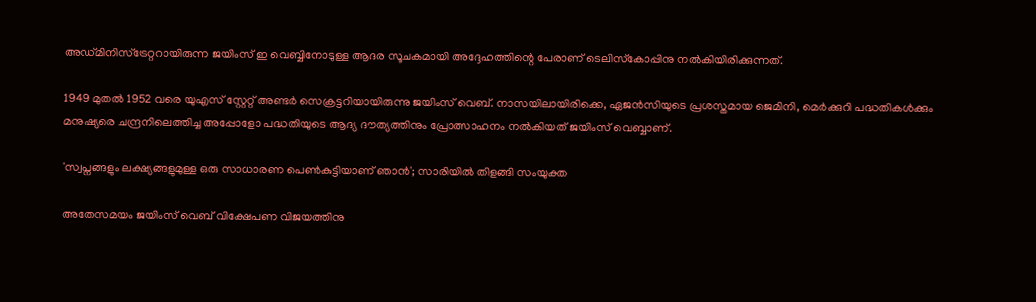അഡ്മിനിസ്‌ട്രേറ്ററായിരുന്ന ജയിംസ് ഇ വെബ്ബിനോടുള്ള ആദര സൂചകമായി അദ്ദേഹത്തിന്റെ പേരാണ് ടെലിസ്‌കോപ്പിനു നല്‍കിയിരിക്കുന്നത്.

1949 മുതല്‍ 1952 വരെ യുഎസ് സ്റ്റേറ്റ് അണ്ടര്‍ സെക്രട്ടറിയായിരുന്നു ജയിംസ് വെബ്. നാസയിലായിരിക്കെ, ഏജന്‍സിയുടെ പ്രശസ്തമായ ജെമിനി, മെര്‍ക്കുറി പദ്ധതികള്‍ക്കും മനുഷ്യരെ ചന്ദ്രനിലെത്തിച്ച അപ്പോളോ പദ്ധതിയുടെ ആദ്യ ദൗത്യത്തിനും പ്രോത്സാഹനം നല്‍കിയത് ജയിംസ് വെബ്ബാണ്.

'സ്വപ്നങ്ങളും ലക്ഷ്യങ്ങളുമുള്ള ഒരു സാധാരണ പെണ്‍കുട്ടിയാണ് ഞാന്‍'; സാരിയില്‍ തിളങ്ങി സംയുക്ത

അതേസമയം ജയിംസ് വെബ് വിക്ഷേപണ വിജയത്തിനു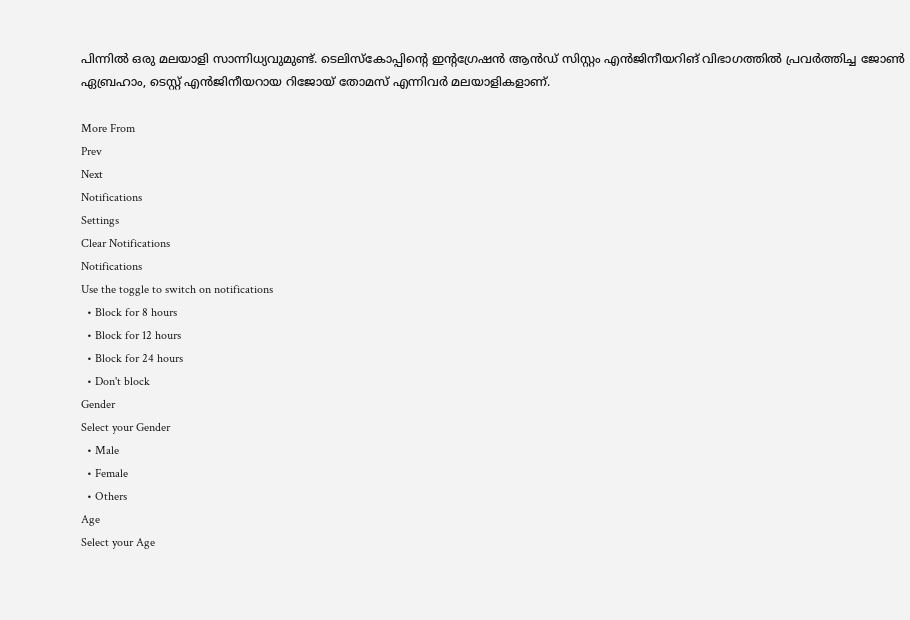പിന്നില്‍ ഒരു മലയാളി സാന്നിധ്യവുമുണ്ട്. ടെലിസ്‌കോപ്പിന്റെ ഇന്റഗ്രേഷന്‍ ആന്‍ഡ് സിസ്റ്റം എന്‍ജിനീയറിങ് വിഭാഗത്തില്‍ പ്രവര്‍ത്തിച്ച ജോണ്‍ ഏബ്രഹാം, ടെസ്റ്റ് എന്‍ജിനീയറായ റിജോയ് തോമസ് എന്നിവര്‍ മലയാളികളാണ്.

More From
Prev
Next
Notifications
Settings
Clear Notifications
Notifications
Use the toggle to switch on notifications
  • Block for 8 hours
  • Block for 12 hours
  • Block for 24 hours
  • Don't block
Gender
Select your Gender
  • Male
  • Female
  • Others
Age
Select your Age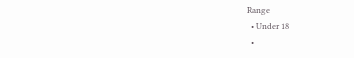Range
  • Under 18
  •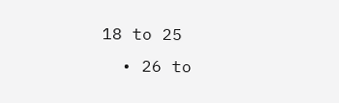18 to 25
  • 26 to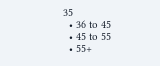35
  • 36 to 45
  • 45 to 55
  • 55+